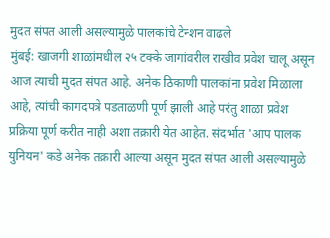मुदत संपत आली असल्यामुळे पालकांचे टेन्शन वाढले
मुंबई: खाजगी शाळांमधील २५ टक्के जागांवरील राखीव प्रवेश चालू असून आज त्याची मुदत संपत आहे. अनेक ठिकाणी पालकांना प्रवेश मिळाला आहे, त्यांची कागदपत्रे पडताळणी पूर्ण झाली आहे परंतु शाळा प्रवेश प्रक्रिया पूर्ण करीत नाही अशा तक्रारी येत आहेत. संदर्भात 'आप पालक युनियन' कडे अनेक तक्रारी आल्या असून मुदत संपत आली असल्यामुळे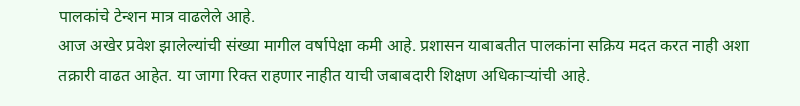पालकांचे टेन्शन मात्र वाढलेले आहे.
आज अखेर प्रवेश झालेल्यांची संख्या मागील वर्षापेक्षा कमी आहे. प्रशासन याबाबतीत पालकांना सक्रिय मदत करत नाही अशा तक्रारी वाढत आहेत. या जागा रिक्त राहणार नाहीत याची जबाबदारी शिक्षण अधिकाऱ्यांची आहे.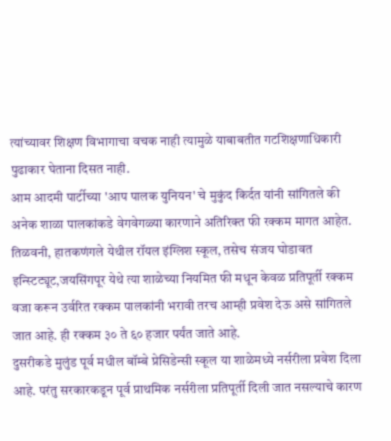त्यांच्यावर शिक्षण विभागाचा वचक नाही त्यामुळे याबाबतीत गटशिक्षणाधिकारी पुढाकार घेताना दिसत नाही.
आम आदमी पार्टीच्या 'आप पालक युनियन' चे मुकुंद किर्दत यांनी सांगितले की अनेक शाळा पालकांकडे वेगवेगळ्या कारणाने अतिरिक्त फी रक्कम मागत आहेत.
तिळवनी, हातकणंगले येथील रॉयल इंग्लिश स्कूल, तसेच संजय घोडावत इन्स्टिट्यूट,जयसिंगपूर येथे त्या शाळेच्या नियमित फी मधून केवळ प्रतिपूर्ती रक्कम वजा करून उर्वरित रक्कम पालकांनी भरावी तरच आम्ही प्रवेश देऊ असे सांगितले जात आहे. ही रक्कम ३० ते ६० हजार पर्यंत जाते आहे.
दुसरीकडे मुलुंड पूर्व मधील बॉम्बे प्रेसिडेन्सी स्कूल या शाळेमध्ये नर्सरीला प्रवेश दिला आहे. परंतु सरकारकडून पूर्व प्राथमिक नर्सरीला प्रतिपूर्ती दिली जात नसल्याचे कारण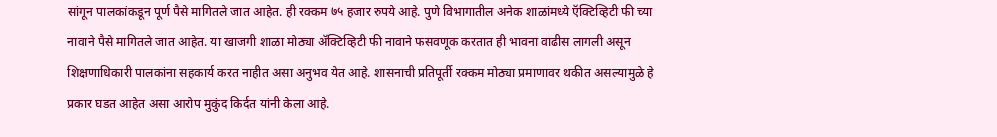सांगून पालकांकडून पूर्ण पैसे मागितले जात आहेत. ही रक्कम ७५ हजार रुपये आहे. पुणे विभागातील अनेक शाळांमध्ये ऍक्टिव्हिटी फी च्या नावाने पैसे मागितले जात आहेत. या खाजगी शाळा मोठ्या ॲक्टिव्हिटी फी नावाने फसवणूक करतात ही भावना वाढीस लागली असून शिक्षणाधिकारी पालकांना सहकार्य करत नाहीत असा अनुभव येत आहे. शासनाची प्रतिपूर्ती रक्कम मोठ्या प्रमाणावर थकीत असल्यामुळे हे प्रकार घडत आहेत असा आरोप मुकुंद किर्दत यांनी केला आहे.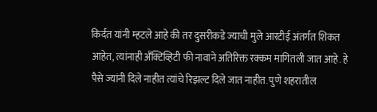किर्दत यांनी म्हटले आहे की तर दुसरीकडे ज्याची मुले आरटीई अंतर्गत शिकत आहेत, त्यांनाही अँक्टिव्हिटी फी नावाने अतिरिक्त रक्कम मागितली जात आहे. हे पैसे ज्यांनी दिले नाहीत त्यांचे रिझल्ट दिले जात नाहीत. पुणे शहरातील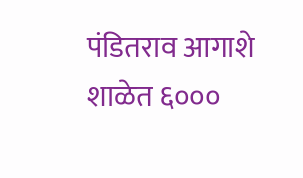पंडितराव आगाशे शाळेत ६०००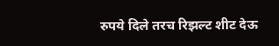रुपये दिले तरच रिझल्ट शीट देऊ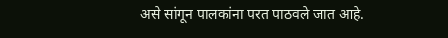असे सांगून पालकांना परत पाठवले जात आहे.